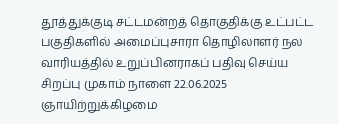தூத்துக்குடி சட்டமன்றத் தொகுதிக்கு உட்பட்ட பகுதிகளில் அமைப்புசாரா தொழிலாளர் நல வாரியத்தில் உறுப்பினராகப் பதிவு செய்ய சிறப்பு முகாம் நாளை 22.06.2025 ஞாயிற்றுக்கிழமை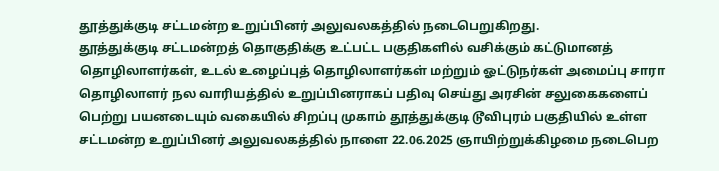தூத்துக்குடி சட்டமன்ற உறுப்பினர் அலுவலகத்தில் நடைபெறுகிறது.
தூத்துக்குடி சட்டமன்றத் தொகுதிக்கு உட்பட்ட பகுதிகளில் வசிக்கும் கட்டுமானத் தொழிலாளர்கள், உடல் உழைப்புத் தொழிலாளர்கள் மற்றும் ஓட்டுநர்கள் அமைப்பு சாரா தொழிலாளர் நல வாரியத்தில் உறுப்பினராகப் பதிவு செய்து அரசின் சலுகைகளைப் பெற்று பயனடையும் வகையில் சிறப்பு முகாம் தூத்துக்குடி டூவிபுரம் பகுதியில் உள்ள சட்டமன்ற உறுப்பினர் அலுவலகத்தில் நாளை 22.06.2025 ஞாயிற்றுக்கிழமை நடைபெற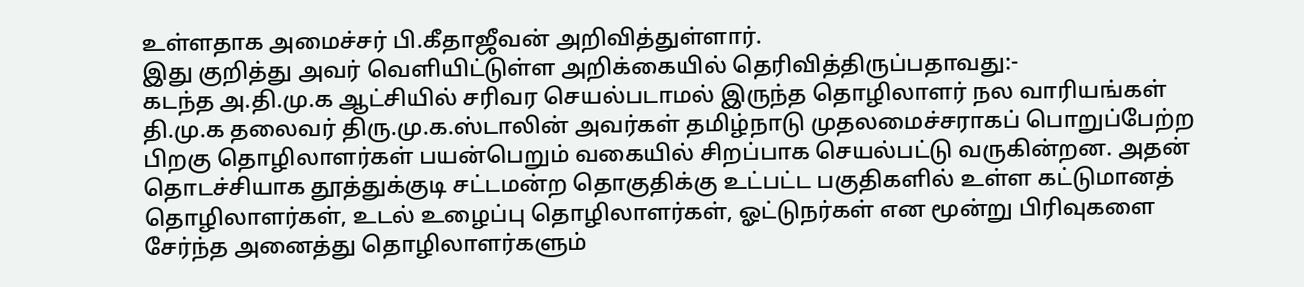உள்ளதாக அமைச்சர் பி.கீதாஜீவன் அறிவித்துள்ளார்.
இது குறித்து அவர் வெளியிட்டுள்ள அறிக்கையில் தெரிவித்திருப்பதாவது:-
கடந்த அ.தி.மு.க ஆட்சியில் சரிவர செயல்படாமல் இருந்த தொழிலாளர் நல வாரியங்கள் தி.மு.க தலைவர் திரு.மு.க.ஸ்டாலின் அவர்கள் தமிழ்நாடு முதலமைச்சராகப் பொறுப்பேற்ற பிறகு தொழிலாளர்கள் பயன்பெறும் வகையில் சிறப்பாக செயல்பட்டு வருகின்றன. அதன் தொடச்சியாக தூத்துக்குடி சட்டமன்ற தொகுதிக்கு உட்பட்ட பகுதிகளில் உள்ள கட்டுமானத் தொழிலாளர்கள், உடல் உழைப்பு தொழிலாளர்கள், ஓட்டுநர்கள் என மூன்று பிரிவுகளை சேர்ந்த அனைத்து தொழிலாளர்களும்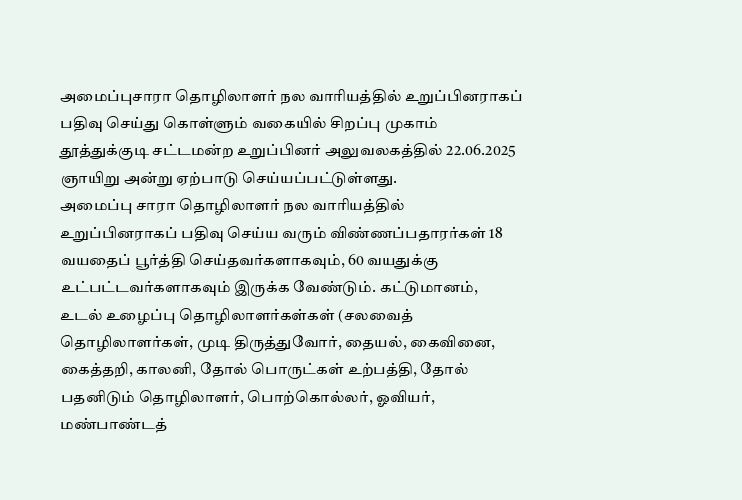அமைப்புசாரா தொழிலாளர் நல வாரியத்தில் உறுப்பினராகப் பதிவு செய்து கொள்ளும் வகையில் சிறப்பு முகாம் தூத்துக்குடி சட்டமன்ற உறுப்பினர் அலுவலகத்தில் 22.06.2025 ஞாயிறு அன்று ஏற்பாடு செய்யப்பட்டுள்ளது.
அமைப்பு சாரா தொழிலாளர் நல வாரியத்தில் உறுப்பினராகப் பதிவு செய்ய வரும் விண்ணப்பதாரர்கள் 18 வயதைப் பூர்த்தி செய்தவர்களாகவும், 60 வயதுக்கு உட்பட்டவர்களாகவும் இருக்க வேண்டும். கட்டுமானம், உடல் உழைப்பு தொழிலாளர்கள்கள் (சலவைத் தொழிலாளர்கள், முடி திருத்துவோர், தையல், கைவினை, கைத்தறி, காலனி, தோல் பொருட்கள் உற்பத்தி, தோல் பதனிடும் தொழிலாளர், பொற்கொல்லர், ஓவியர், மண்பாண்டத்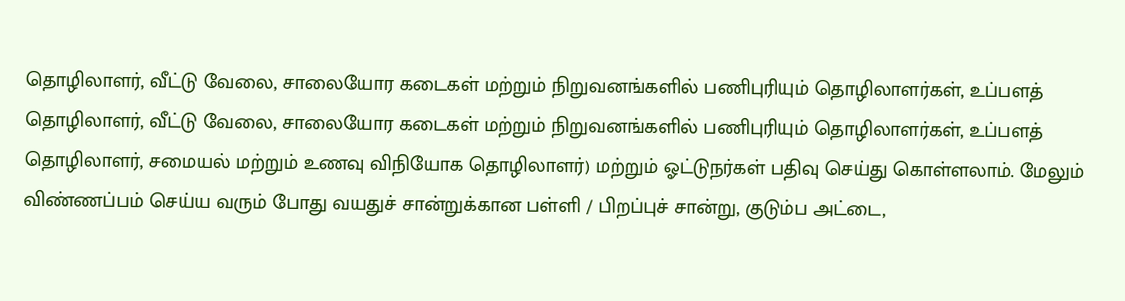தொழிலாளர், வீட்டு வேலை, சாலையோர கடைகள் மற்றும் நிறுவனங்களில் பணிபுரியும் தொழிலாளர்கள், உப்பளத் தொழிலாளர், வீட்டு வேலை, சாலையோர கடைகள் மற்றும் நிறுவனங்களில் பணிபுரியும் தொழிலாளர்கள், உப்பளத் தொழிலாளர், சமையல் மற்றும் உணவு விநியோக தொழிலாளர்) மற்றும் ஓட்டுநர்கள் பதிவு செய்து கொள்ளலாம். மேலும் விண்ணப்பம் செய்ய வரும் போது வயதுச் சான்றுக்கான பள்ளி / பிறப்புச் சான்று, குடும்ப அட்டை,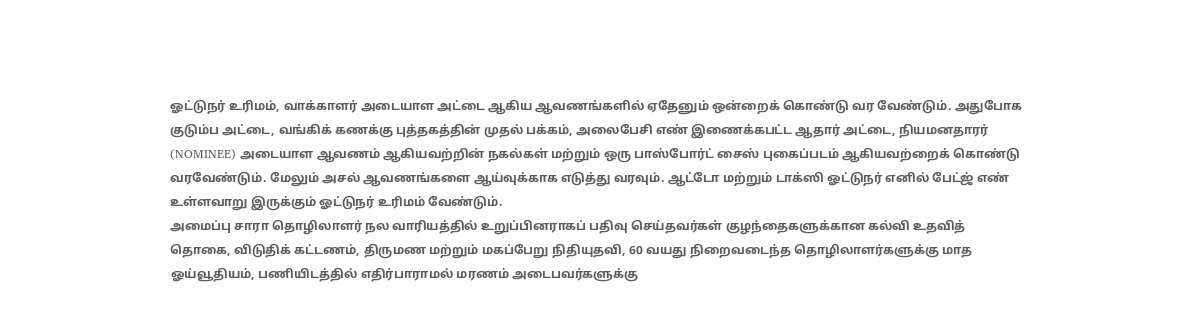ஓட்டுநர் உரிமம், வாக்காளர் அடையாள அட்டை ஆகிய ஆவணங்களில் ஏதேனும் ஒன்றைக் கொண்டு வர வேண்டும். அதுபோக குடும்ப அட்டை, வங்கிக் கணக்கு புத்தகத்தின் முதல் பக்கம், அலைபேசி எண் இணைக்கபட்ட ஆதார் அட்டை, நியமனதாரர் (NOMINEE) அடையாள ஆவணம் ஆகியவற்றின் நகல்கள் மற்றும் ஒரு பாஸ்போர்ட் சைஸ் புகைப்படம் ஆகியவற்றைக் கொண்டு வரவேண்டும். மேலும் அசல் ஆவணங்களை ஆய்வுக்காக எடுத்து வரவும். ஆட்டோ மற்றும் டாக்ஸி ஓட்டுநர் எனில் பேட்ஜ் எண் உள்ளவாறு இருக்கும் ஓட்டுநர் உரிமம் வேண்டும்.
அமைப்பு சாரா தொழிலாளர் நல வாரியத்தில் உறுப்பினராகப் பதிவு செய்தவர்கள் குழந்தைகளுக்கான கல்வி உதவித் தொகை, விடுதிக் கட்டணம், திருமண மற்றும் மகப்பேறு நிதியுதவி, 60 வயது நிறைவடைந்த தொழிலாளர்களுக்கு மாத ஓய்வூதியம், பணியிடத்தில் எதிர்பாராமல் மரணம் அடைபவர்களுக்கு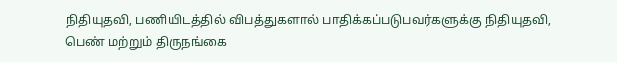நிதியுதவி, பணியிடத்தில் விபத்துகளால் பாதிக்கப்படுபவர்களுக்கு நிதியுதவி, பெண் மற்றும் திருநங்கை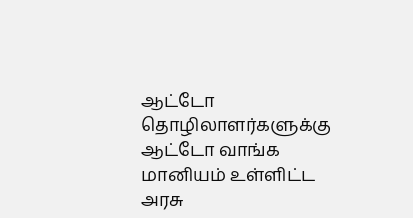ஆட்டோ தொழிலாளர்களுக்கு ஆட்டோ வாங்க மானியம் உள்ளிட்ட அரசு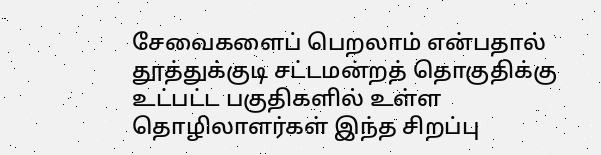சேவைகளைப் பெறலாம் என்பதால் தூத்துக்குடி சட்டமன்றத் தொகுதிக்கு உட்பட்ட பகுதிகளில் உள்ள தொழிலாளர்கள் இந்த சிறப்பு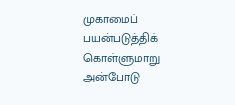முகாமைப் பயன்படுத்திக் கொள்ளுமாறு அன்போடு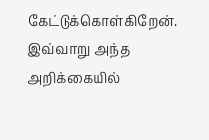கேட்டுக்கொள்கிறேன். இவ்வாறு அந்த அறிக்கையில்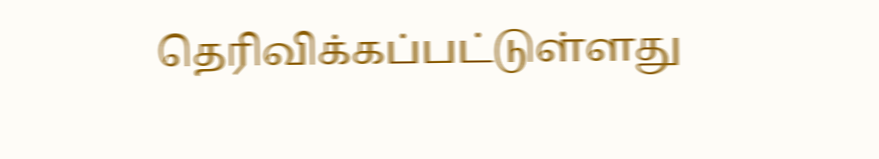தெரிவிக்கப்பட்டுள்ளது